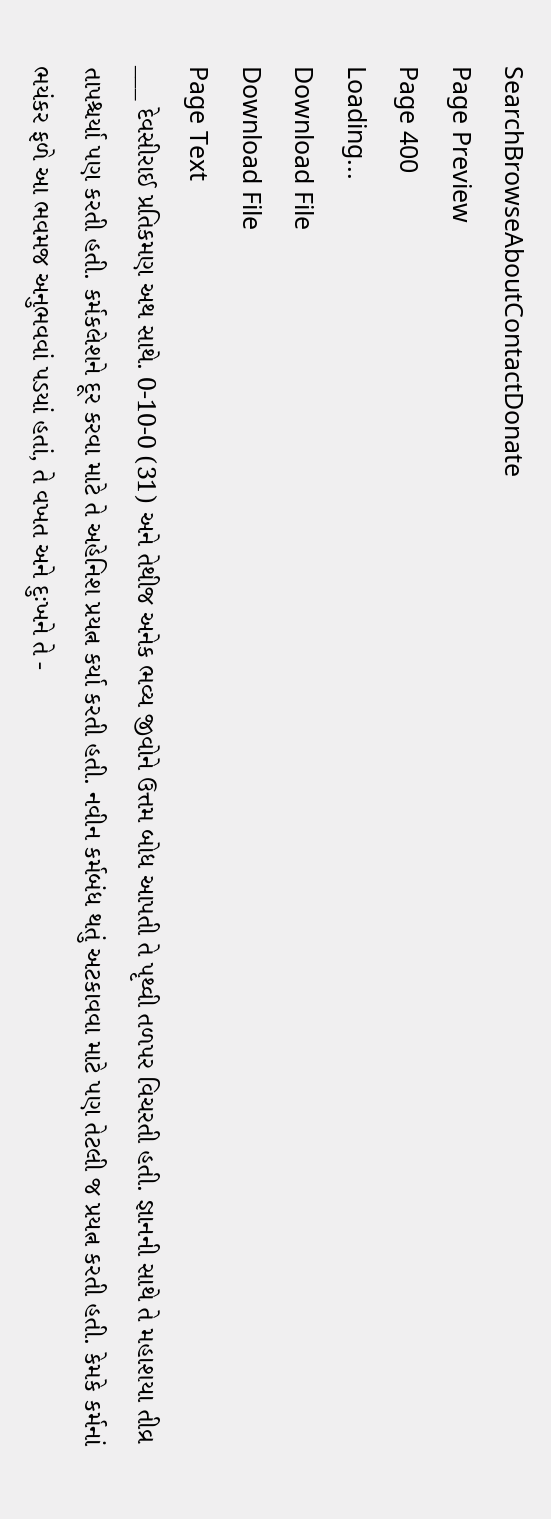SearchBrowseAboutContactDonate
Page Preview
Page 400
Loading...
Download File
Download File
Page Text
___ દેવસીરાઈ પ્રતિકમણ અથ સાથે. 0-10-0 (31) અને તેથીજ અનેક ભવ્ય જીવોને ઉત્તમ બોધ આપતી તે પૃથ્વી તળપર વિચરતી હતી. જ્ઞાનની સાથે તે મહાશયા તીવ્ર તાપશ્ચર્યા પણ કરતી હતી. કર્મકલેશને દૂર કરવા માટે તે અહેનિશ પ્રયત્ન કર્યા કરતી હતી. નવીન કર્મબંધ થતું અટકાવવા માટે પણ તેટલી જ પ્રયત્ન કરતી હતી. કેમકે કર્મનાં ભયંકર ફળે આ ભવમજ અનુભવવાં પડયાં હતાં, તે વખત અને દુઃખને તે -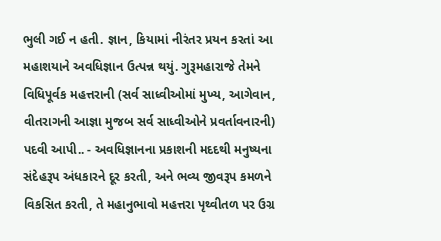ભુલી ગઈ ન હતી. જ્ઞાન, કિયામાં નીરંતર પ્રયન કરતાં આ મહાશયાને અવધિજ્ઞાન ઉત્પન્ન થયું. ગુરૂમહારાજે તેમને વિધિપૂર્વક મહત્તરાની (સર્વ સાધ્વીઓમાં મુખ્ય, આગેવાન, વીતરાગની આજ્ઞા મુજબ સર્વ સાધ્વીઓને પ્રવર્તાવનારની) પદવી આપી.. - અવધિજ્ઞાનના પ્રકાશની મદદથી મનુષ્યના સંદેહરૂપ અંધકારને દૂર કરતી, અને ભવ્ય જીવરૂપ કમળને વિકસિત કરતી, તે મહાનુભાવો મહત્તરા પૃથ્વીતળ પર ઉગ્ર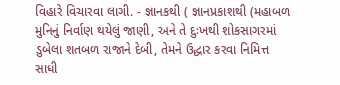વિહારે વિચારવા લાગી. - જ્ઞાનકથી ( જ્ઞાનપ્રકાશથી (મહાબળ મુનિનું નિર્વાણ થયેલું જાણી, અને તે દુઃખથી શોકસાગરમાં ડુબેલા શતબળ રાજાને દેબી, તેમને ઉદ્ધાર કરવા નિમિત્ત સાધી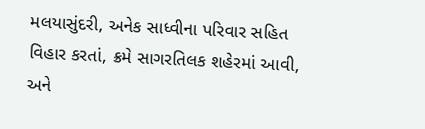મલયાસુંદરી, અનેક સાધ્વીના પરિવાર સહિત વિહાર કરતાં, ક્રમે સાગરતિલક શહેરમાં આવી, અને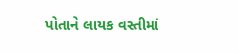પોતાને લાયક વસ્તીમાં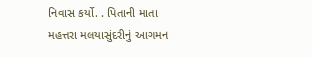નિવાસ કર્યો. . પિતાની માતા મહત્તરા મલયાસુંદરીનું આગમન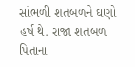સાંભળી શતબળને ઘણો હર્ષ થે. રાજા શતબળ પિતાના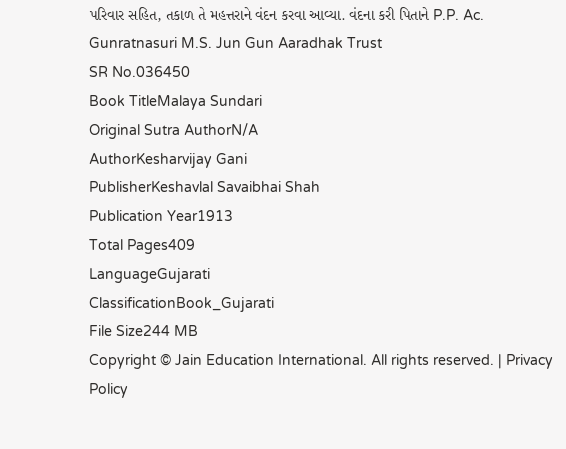પરિવાર સહિત, તકાળ તે મહત્તરાને વંદન કરવા આવ્યા. વંદના કરી પિતાને P.P. Ac. Gunratnasuri M.S. Jun Gun Aaradhak Trust
SR No.036450
Book TitleMalaya Sundari
Original Sutra AuthorN/A
AuthorKesharvijay Gani
PublisherKeshavlal Savaibhai Shah
Publication Year1913
Total Pages409
LanguageGujarati
ClassificationBook_Gujarati
File Size244 MB
Copyright © Jain Education International. All rights reserved. | Privacy Policy